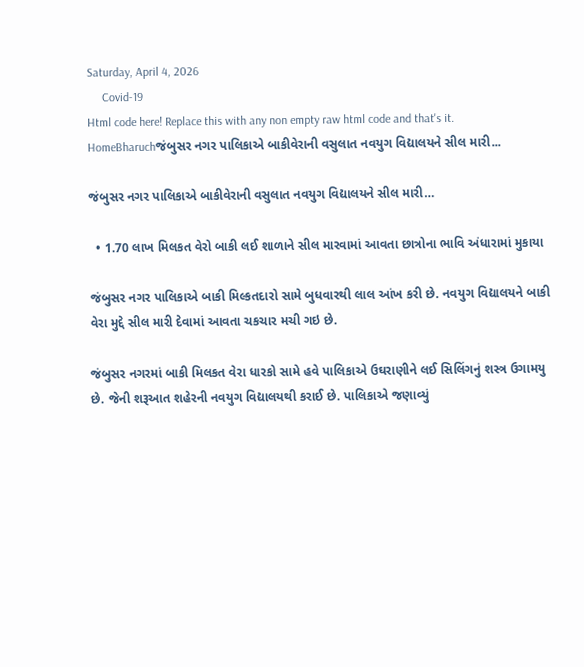Saturday, April 4, 2026
     Covid-19
Html code here! Replace this with any non empty raw html code and that's it.
HomeBharuchજંબુસર નગર પાલિકાએ બાકીવેરાની વસુલાત નવયુગ વિદ્યાલયને સીલ મારી...

જંબુસર નગર પાલિકાએ બાકીવેરાની વસુલાત નવયુગ વિદ્યાલયને સીલ મારી…

  • 1.70 લાખ મિલકત વેરો બાકી લઈ શાળાને સીલ મારવામાં આવતા છાત્રોના ભાવિ અંધારામાં મુકાયા

જંબુસર નગર પાલિકાએ બાકી મિલ્કતદારો સામે બુધવારથી લાલ આંખ કરી છે. નવયુગ વિદ્યાલયને બાકી વેરા મુદ્દે સીલ મારી દેવામાં આવતા ચકચાર મચી ગઇ છે.

જંબુસર નગરમાં બાકી મિલકત વેરા ધારકો સામે હવે પાલિકાએ ઉઘરાણીને લઈ સિલિંગનું શસ્ત્ર ઉગામયુ છે. જેની શરૂઆત શહેરની નવયુગ વિદ્યાલયથી કરાઈ છે. પાલિકાએ જણાવ્યું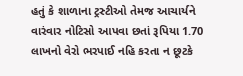હતું કે શાળાના ટ્રસ્ટીઓ તેમજ આચાર્યને વારંવાર નોટિસો આપવા છતાં રૂપિયા 1.70 લાખનો વેરો ભરપાઈ નહિ કરતા ન છૂટકે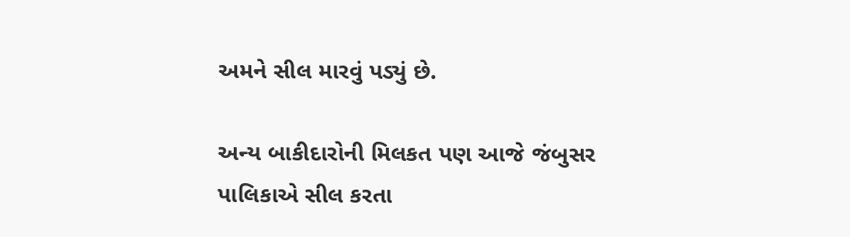અમને સીલ મારવું પડ્યું છે.

અન્ય બાકીદારોની મિલકત પણ આજે જંબુસર પાલિકાએ સીલ કરતા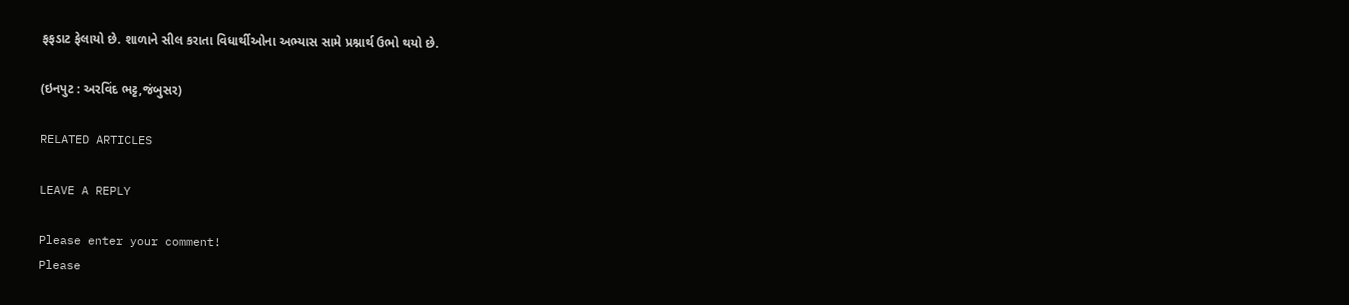ફફડાટ ફેલાયો છે. શાળાને સીલ કરાતા વિધાર્થીઓના અભ્યાસ સામે પ્રશ્નાર્થ ઉભો થયો છે.

(ઇનપુટ : અરવિંદ ભટ્ટ,જંબુસર)

RELATED ARTICLES

LEAVE A REPLY

Please enter your comment!
Please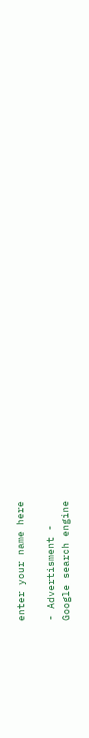enter your name here

- Advertisment -
Google search engine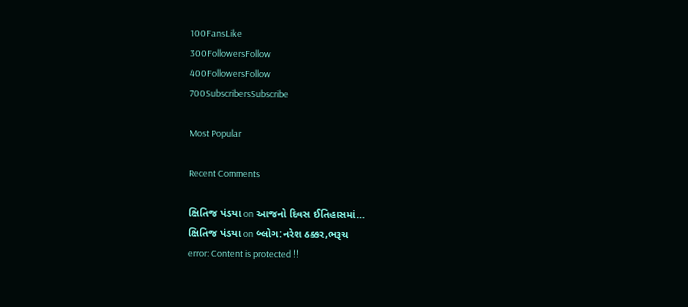100FansLike
300FollowersFollow
400FollowersFollow
700SubscribersSubscribe

Most Popular

Recent Comments

ક્ષિતિજ પંડયા on આજનો દિવસ ઈતિહાસમાં…
ક્ષિતિજ પંડયા on બ્લોગ:નરેશ ઠક્કર,ભરૂચ
error: Content is protected !!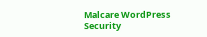Malcare WordPress Security